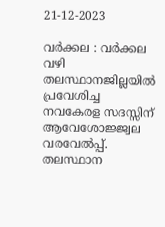21-12-2023

വർക്കല : വർക്കല വഴി തലസ്ഥാനജില്ലയിൽ പ്രവേശിച്ച നവകേരള സദസ്സിന് ആവേശോജ്ജ്വല വരവേൽപ്പ്. തലസ്ഥാന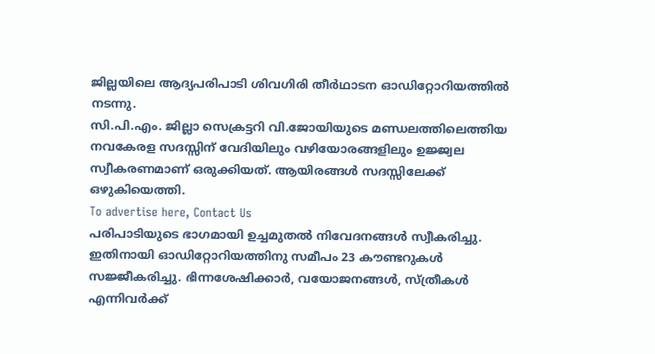ജില്ലയിലെ ആദ്യപരിപാടി ശിവഗിരി തീർഥാടന ഓഡിറ്റോറിയത്തിൽ നടന്നു.
സി.പി.എം. ജില്ലാ സെക്രട്ടറി വി.ജോയിയുടെ മണ്ഡലത്തിലെത്തിയ നവകേരള സദസ്സിന് വേദിയിലും വഴിയോരങ്ങളിലും ഉജ്ജ്വല സ്വീകരണമാണ് ഒരുക്കിയത്. ആയിരങ്ങൾ സദസ്സിലേക്ക് ഒഴുകിയെത്തി.
To advertise here, Contact Us
പരിപാടിയുടെ ഭാഗമായി ഉച്ചമുതൽ നിവേദനങ്ങൾ സ്വീകരിച്ചു. ഇതിനായി ഓഡിറ്റോറിയത്തിനു സമീപം 23 കൗണ്ടറുകൾ സജ്ജീകരിച്ചു. ഭിന്നശേഷിക്കാർ, വയോജനങ്ങൾ, സ്ത്രീകൾ എന്നിവർക്ക്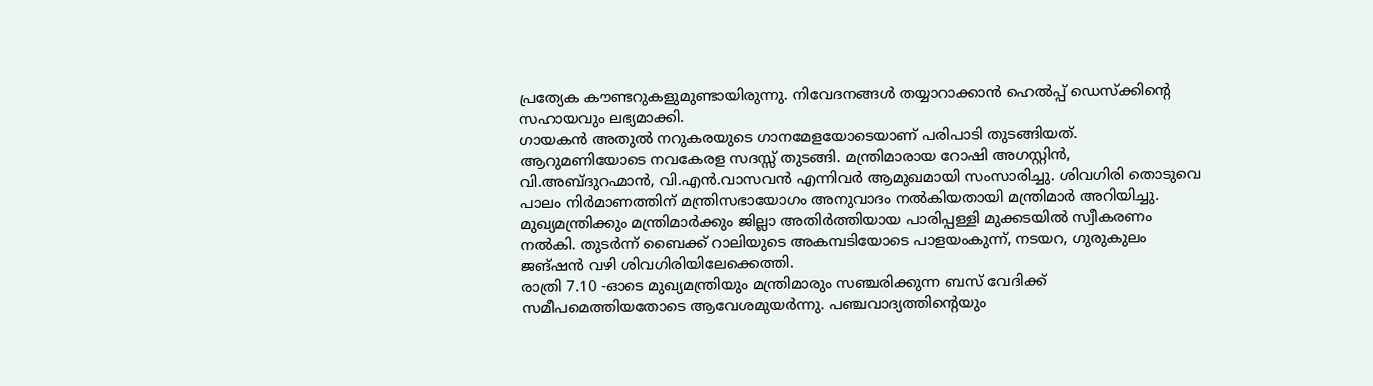പ്രത്യേക കൗണ്ടറുകളുമുണ്ടായിരുന്നു. നിവേദനങ്ങൾ തയ്യാറാക്കാൻ ഹെൽപ്പ് ഡെസ്ക്കിന്റെ സഹായവും ലഭ്യമാക്കി.
ഗായകൻ അതുൽ നറുകരയുടെ ഗാനമേളയോടെയാണ് പരിപാടി തുടങ്ങിയത്. ആറുമണിയോടെ നവകേരള സദസ്സ് തുടങ്ങി. മന്ത്രിമാരായ റോഷി അഗസ്റ്റിൻ, വി.അബ്ദുറഹ്മാൻ, വി.എൻ.വാസവൻ എന്നിവർ ആമുഖമായി സംസാരിച്ചു. ശിവഗിരി തൊടുവെ പാലം നിർമാണത്തിന് മന്ത്രിസഭായോഗം അനുവാദം നൽകിയതായി മന്ത്രിമാർ അറിയിച്ചു.
മുഖ്യമന്ത്രിക്കും മന്ത്രിമാർക്കും ജില്ലാ അതിർത്തിയായ പാരിപ്പള്ളി മുക്കടയിൽ സ്വീകരണം നൽകി. തുടർന്ന് ബൈക്ക് റാലിയുടെ അകമ്പടിയോടെ പാളയംകുന്ന്, നടയറ, ഗുരുകുലം ജങ്ഷൻ വഴി ശിവഗിരിയിലേക്കെത്തി.
രാത്രി 7.10 -ഓടെ മുഖ്യമന്ത്രിയും മന്ത്രിമാരും സഞ്ചരിക്കുന്ന ബസ് വേദിക്ക് സമീപമെത്തിയതോടെ ആവേശമുയർന്നു. പഞ്ചവാദ്യത്തിന്റെയും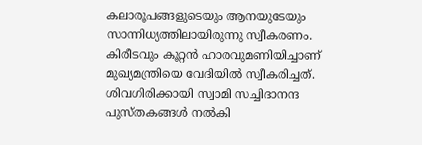കലാരൂപങ്ങളുടെയും ആനയുടേയും സാന്നിധ്യത്തിലായിരുന്നു സ്വീകരണം.
കിരീടവും കൂറ്റൻ ഹാരവുമണിയിച്ചാണ് മുഖ്യമന്ത്രിയെ വേദിയിൽ സ്വീകരിച്ചത്. ശിവഗിരിക്കായി സ്വാമി സച്ചിദാനന്ദ പുസ്തകങ്ങൾ നൽകി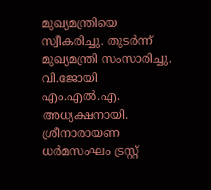മുഖ്യമന്ത്രിയെ സ്വീകരിച്ചു. തുടർന്ന് മുഖ്യമന്ത്രി സംസാരിച്ചു.
വി.ജോയി എം.എൽ.എ. അധ്യക്ഷനായി. ശ്രീനാരായണ ധർമസംഘം ട്രസ്റ്റ്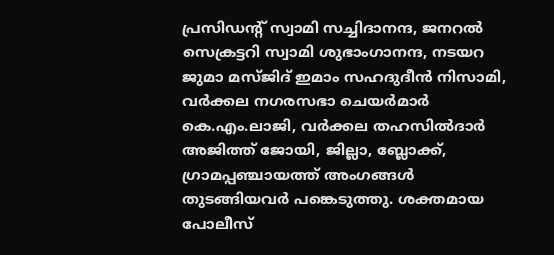പ്രസിഡന്റ് സ്വാമി സച്ചിദാനന്ദ, ജനറൽ സെക്രട്ടറി സ്വാമി ശുഭാംഗാനന്ദ, നടയറ ജുമാ മസ്ജിദ് ഇമാം സഹദുദീൻ നിസാമി, വർക്കല നഗരസഭാ ചെയർമാർ കെ.എം.ലാജി, വർക്കല തഹസിൽദാർ അജിത്ത് ജോയി, ജില്ലാ, ബ്ലോക്ക്, ഗ്രാമപ്പഞ്ചായത്ത് അംഗങ്ങൾ തുടങ്ങിയവർ പങ്കെടുത്തു. ശക്തമായ പോലീസ്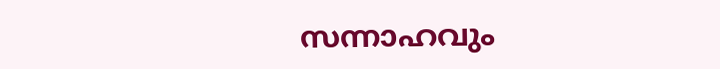സന്നാഹവും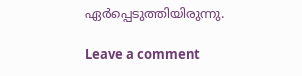ഏർപ്പെടുത്തിയിരുന്നു.

Leave a comment